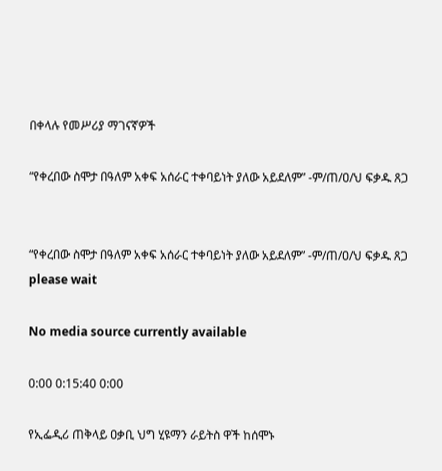በቀላሉ የመሥሪያ ማገናኛዎች

“የቀረበው ስሞታ በዓለም አቀፍ አሰራር ተቀባይነት ያለው አይደለም” -ም/ጠ/ዐ/ህ ፍቃዱ ጸጋ


“የቀረበው ስሞታ በዓለም አቀፍ አሰራር ተቀባይነት ያለው አይደለም” -ም/ጠ/ዐ/ህ ፍቃዱ ጸጋ
please wait

No media source currently available

0:00 0:15:40 0:00

የኢፌዲሪ ጠቅላይ ዐቃቢ ህግ ሂዩማን ራይትስ ዋች ከሰሞኑ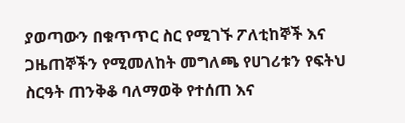ያወጣውን በቁጥጥር ስር የሚገኙ ፖለቲከኞች እና ጋዜጠኞችን የሚመለከት መግለጫ የሀገሪቱን የፍትህ ስርዓት ጠንቅቆ ባለማወቅ የተሰጠ እና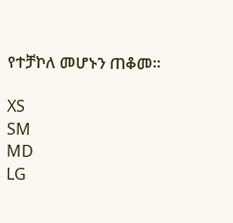የተቻኮለ መሆኑን ጠቆመ።

XS
SM
MD
LG